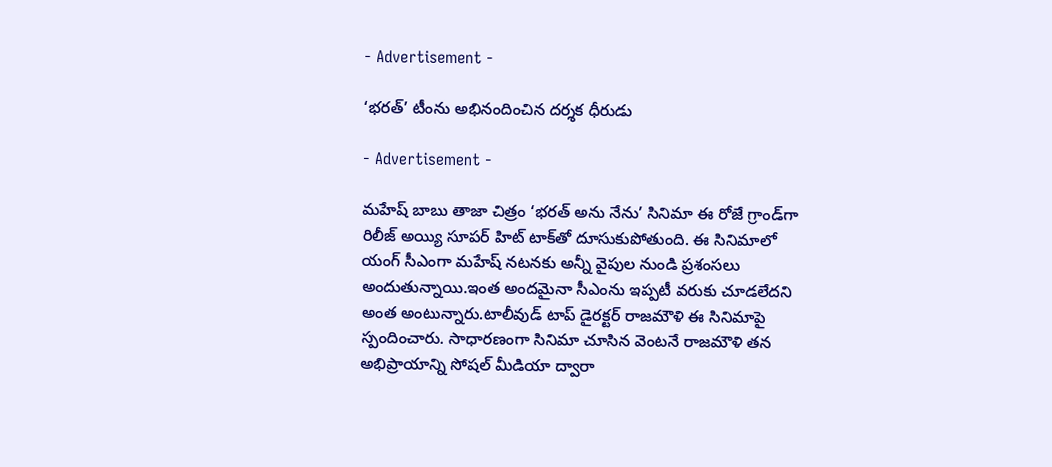- Advertisement -

‘భ‌ర‌త్’ టీంను అభినందించిన ద‌ర్శ‌క ధీరుడు

- Advertisement -

మ‌హేష్ బాబు తాజా చిత్రం ‘భ‌ర‌త్ అను నేను’ సినిమా ఈ రోజే గ్రాండ్‌గా రిలీజ్ అయ్యి సూప‌ర్ హిట్ టాక్‌తో దూసుకుపోతుంది. ఈ సినిమాలో యంగ్ సీఎంగా మ‌హేష్ న‌ట‌న‌కు అన్నీ వైపుల నుండి ప్ర‌శంస‌లు అందుతున్నాయి.ఇంత అంద‌మైనా సీఎంను ఇప్ప‌టీ వరుకు చూడ‌లేద‌ని అంత అంటున్నారు.టాలీవుడ్ టాప్ డైర‌క్ట‌ర్ రాజ‌మౌళి ఈ సినిమాపై స్పందించారు. సాధారణంగా సినిమా చూసిన వెంటనే రాజమౌళి తన అభిప్రాయాన్ని సోషల్ మీడియా ద్వారా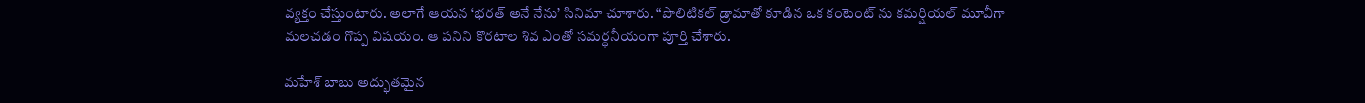వ్యక్తం చేస్తుంటారు. అలాగే ఆయన ‘భరత్ అనే నేను’ సినిమా చూశారు. “పొలిటికల్ డ్రామాతో కూడిన ఒక కంటెంట్ ను కమర్షియల్ మూవీగా మలచడం గొప్ప విషయం. ఆ పనిని కొరటాల శివ ఎంతో సమర్ధనీయంగా పూర్తి చేశారు.

మహేశ్ బాబు అద్భుతమైన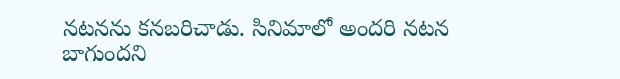నటనను కనబరిచాడు. సినిమాలో అంద‌రి న‌ట‌న బాగుంద‌ని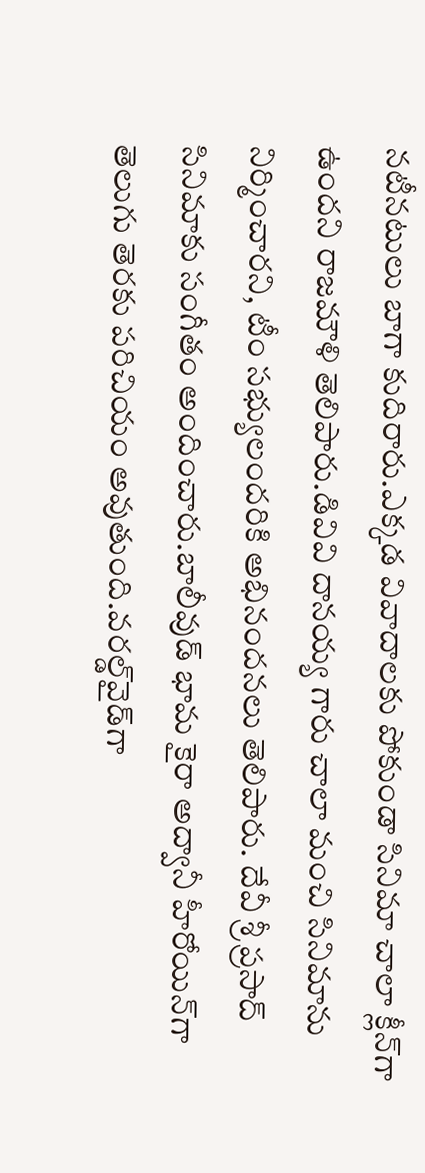నటీనటులు బాగా కుదిరారు.ఎక్క‌డ వివాదాల‌కు పోకుండా సినిమా చాలా క్లీన్‌గా ఉంద‌ని రాజ‌మౌళి తెలిపారు.డివివి దాన‌య్య గారు చాలా మంచి సినిమాను నిర్మించారని, టీం సభ్యులంద‌రికి అభినంద‌న‌లు తెలిపారు. దేవీ శ్రీ ప్ర‌సాద్‌ సినిమాకు సంగీతం అందించారు.బాలీవుడ్ భామ కైరా అద్వానీ హీరోయిన్‌గా తెలుగు తెర‌కు ప‌రిచియం అవుతుంది.వ‌ర‌ల్డ్‌వైడ్‌గా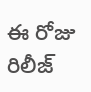ఈ రోజు రిలీజ్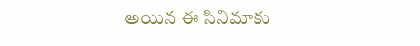అయిన ఈ సినిమాకు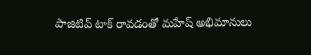పాజిటివ్ టాక్ రావ‌డంతో మ‌హేష్ అభిమానులు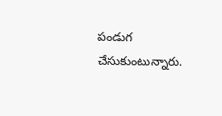పండుగ చేసుకుంటున్నారు.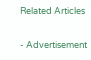Related Articles

- Advertisement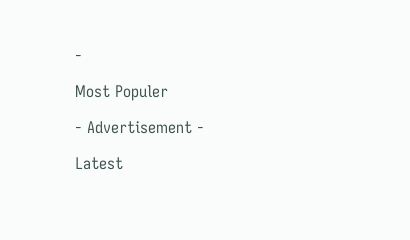-

Most Populer

- Advertisement -

Latest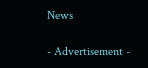News

- Advertisement -